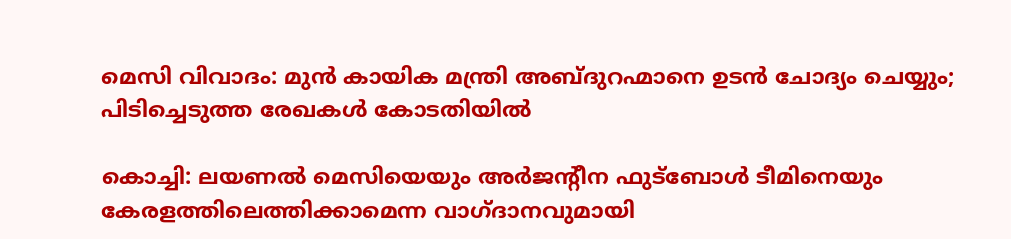മെസി വിവാദം: മുൻ കായിക മന്ത്രി അബ്ദുറഹ്മാനെ ഉടൻ ചോദ്യം ചെയ്യും; പിടിച്ചെടുത്ത രേഖകൾ കോടതിയിൽ

കൊച്ചി: ലയണൽ മെസിയെയും അർജന്റീന ഫുട്ബോൾ ടീമിനെയും കേരളത്തിലെത്തിക്കാമെന്ന വാഗ്ദാനവുമായി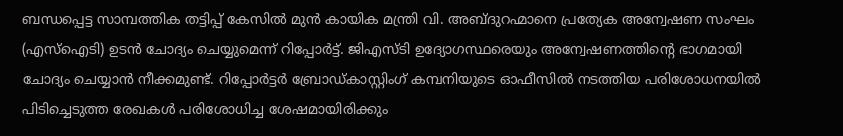ബന്ധപ്പെട്ട സാമ്പത്തിക തട്ടിപ്പ് കേസിൽ മുൻ കായിക മന്ത്രി വി. അബ്ദുറഹ്മാനെ പ്രത്യേക അന്വേഷണ സംഘം (എസ്ഐടി) ഉടൻ ചോദ്യം ചെയ്യുമെന്ന് റിപ്പോർട്ട്. ജിഎസ്ടി ഉദ്യോഗസ്ഥരെയും അന്വേഷണത്തിന്റെ ഭാഗമായി ചോദ്യം ചെയ്യാൻ നീക്കമുണ്ട്. റിപ്പോർട്ടർ ബ്രോഡ്കാസ്റ്റിംഗ് കമ്പനിയുടെ ഓഫീസിൽ നടത്തിയ പരിശോധനയിൽ പിടിച്ചെടുത്ത രേഖകൾ പരിശോധിച്ച ശേഷമായിരിക്കും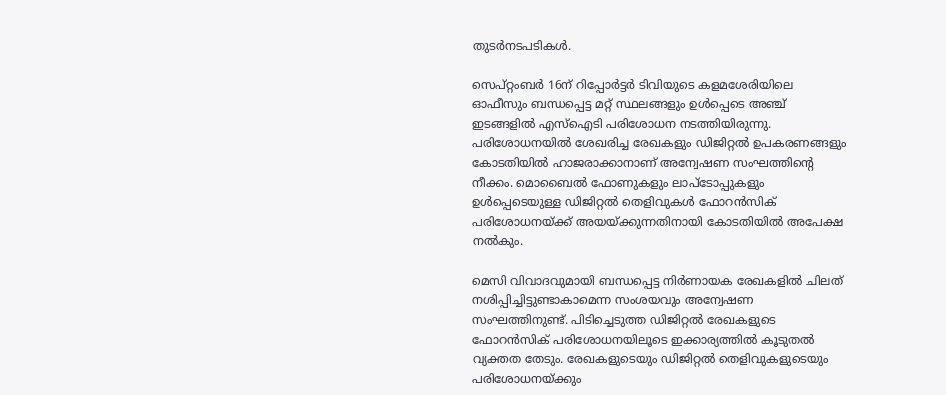തുടർനടപടികൾ.

സെപ്റ്റംബർ 16ന് റിപ്പോർട്ടർ ടിവിയുടെ കളമശേരിയിലെ ഓഫീസും ബന്ധപ്പെട്ട മറ്റ് സ്ഥലങ്ങളും ഉൾപ്പെടെ അഞ്ച് ഇടങ്ങളിൽ എസ്ഐടി പരിശോധന നടത്തിയിരുന്നു. പരിശോധനയിൽ ശേഖരിച്ച രേഖകളും ഡിജിറ്റൽ ഉപകരണങ്ങളും കോടതിയിൽ ഹാജരാക്കാനാണ് അന്വേഷണ സംഘത്തിന്റെ നീക്കം. മൊബൈൽ ഫോണുകളും ലാപ്ടോപ്പുകളും ഉൾപ്പെടെയുള്ള ഡിജിറ്റൽ തെളിവുകൾ ഫോറൻസിക് പരിശോധനയ്ക്ക് അയയ്ക്കുന്നതിനായി കോടതിയിൽ അപേക്ഷ നൽകും.

മെസി വിവാദവുമായി ബന്ധപ്പെട്ട നിർണായക രേഖകളിൽ ചിലത് നശിപ്പിച്ചിട്ടുണ്ടാകാമെന്ന സംശയവും അന്വേഷണ സംഘത്തിനുണ്ട്. പിടിച്ചെടുത്ത ഡിജിറ്റൽ രേഖകളുടെ ഫോറൻസിക് പരിശോധനയിലൂടെ ഇക്കാര്യത്തിൽ കൂടുതൽ വ്യക്തത തേടും. രേഖകളുടെയും ഡിജിറ്റൽ തെളിവുകളുടെയും പരിശോധനയ്ക്കും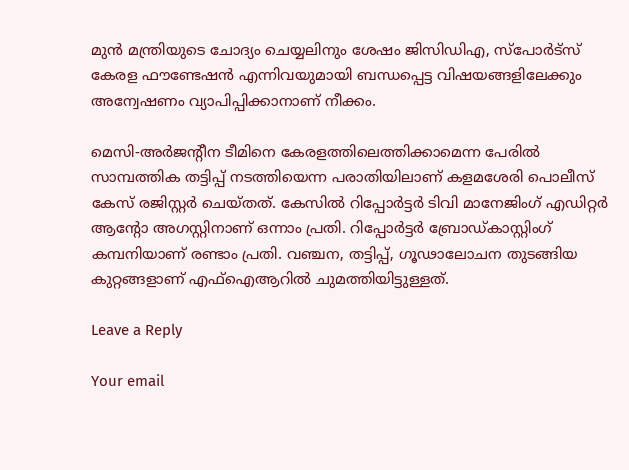മുൻ മന്ത്രിയുടെ ചോദ്യം ചെയ്യലിനും ശേഷം ജിസിഡിഎ, സ്പോർട്സ് കേരള ഫൗണ്ടേഷൻ എന്നിവയുമായി ബന്ധപ്പെട്ട വിഷയങ്ങളിലേക്കും അന്വേഷണം വ്യാപിപ്പിക്കാനാണ് നീക്കം.

മെസി-അർജന്റീന ടീമിനെ കേരളത്തിലെത്തിക്കാമെന്ന പേരിൽ സാമ്പത്തിക തട്ടിപ്പ് നടത്തിയെന്ന പരാതിയിലാണ് കളമശേരി പൊലീസ് കേസ് രജിസ്റ്റർ ചെയ്തത്. കേസിൽ റിപ്പോർട്ടർ ടിവി മാനേജിംഗ് എഡിറ്റർ ആന്റോ അഗസ്റ്റിനാണ് ഒന്നാം പ്രതി. റിപ്പോർട്ടർ ബ്രോഡ്കാസ്റ്റിംഗ് കമ്പനിയാണ് രണ്ടാം പ്രതി. വഞ്ചന, തട്ടിപ്പ്, ഗൂഢാലോചന തുടങ്ങിയ കുറ്റങ്ങളാണ് എഫ്ഐആറിൽ ചുമത്തിയിട്ടുള്ളത്.

Leave a Reply

Your email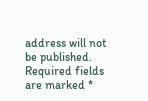address will not be published. Required fields are marked *